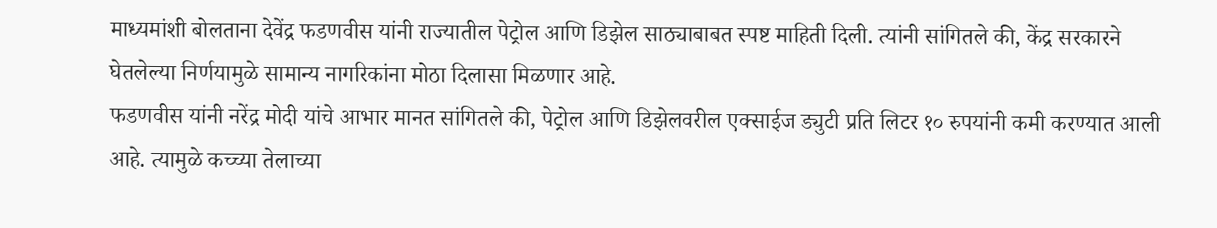माध्यमांशी बोलताना देवेंद्र फडणवीस यांनी राज्यातील पेट्रोल आणि डिझेल साठ्याबाबत स्पष्ट माहिती दिली. त्यांनी सांगितले की, केंद्र सरकारने घेतलेल्या निर्णयामुळे सामान्य नागरिकांना मोठा दिलासा मिळणार आहे.
फडणवीस यांनी नरेंद्र मोदी यांचे आभार मानत सांगितले की, पेट्रोल आणि डिझेलवरील एक्साईज ड्युटी प्रति लिटर १० रुपयांनी कमी करण्यात आली आहे. त्यामुळे कच्च्या तेलाच्या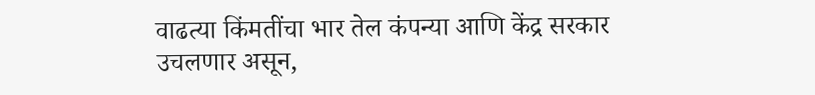वाढत्या किंमतींचा भार तेल कंपन्या आणि केंद्र सरकार उचलणार असून,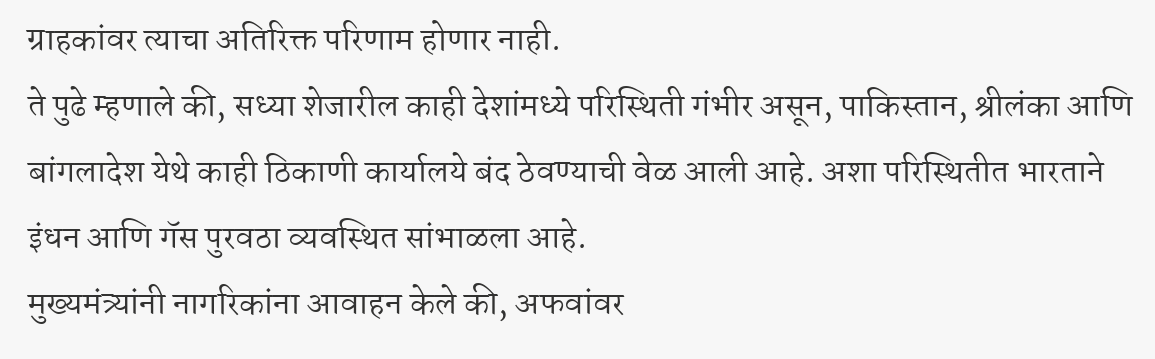ग्राहकांवर त्याचा अतिरिक्त परिणाम होणार नाही.
ते पुढे म्हणाले की, सध्या शेजारील काही देशांमध्ये परिस्थिती गंभीर असून, पाकिस्तान, श्रीलंका आणि बांगलादेश येथे काही ठिकाणी कार्यालये बंद ठेवण्याची वेळ आली आहे. अशा परिस्थितीत भारताने इंधन आणि गॅस पुरवठा व्यवस्थित सांभाळला आहे.
मुख्यमंत्र्यांनी नागरिकांना आवाहन केले की, अफवांवर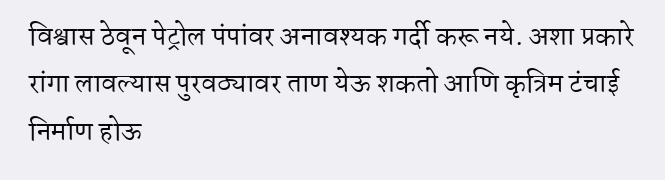विश्वास ठेवून पेट्रोल पंपांवर अनावश्यक गर्दी करू नये. अशा प्रकारे रांगा लावल्यास पुरवठ्यावर ताण येऊ शकतो आणि कृत्रिम टंचाई निर्माण होऊ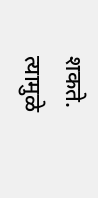शकते. त्यामुळे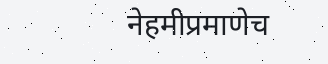नेहमीप्रमाणेच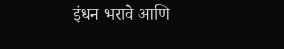इंधन भरावे आणि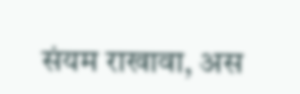संयम राखावा, अस